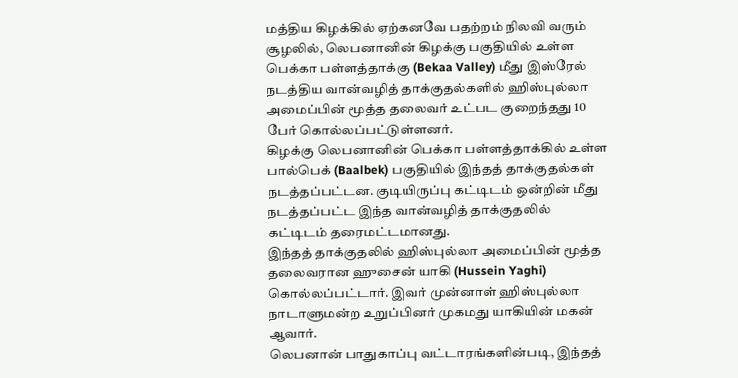மத்திய கிழக்கில் ஏற்கனவே பதற்றம் நிலவி வரும் சூழலில், லெபனானின் கிழக்கு பகுதியில் உள்ள பெக்கா பள்ளத்தாக்கு (Bekaa Valley) மீது இஸ்ரேல் நடத்திய வான்வழித் தாக்குதல்களில் ஹிஸ்புல்லா அமைப்பின் மூத்த தலைவர் உட்பட குறைந்தது 10 பேர் கொல்லப்பட்டுள்ளனர்.
கிழக்கு லெபனானின் பெக்கா பள்ளத்தாக்கில் உள்ள பால்பெக் (Baalbek) பகுதியில் இந்தத் தாக்குதல்கள் நடத்தப்பட்டன. குடியிருப்பு கட்டிடம் ஒன்றின் மீது நடத்தப்பட்ட இந்த வான்வழித் தாக்குதலில் கட்டிடம் தரைமட்டமானது.
இந்தத் தாக்குதலில் ஹிஸ்புல்லா அமைப்பின் மூத்த தலைவரான ஹுசைன் யாகி (Hussein Yaghi) கொல்லப்பட்டார். இவர் முன்னாள் ஹிஸ்புல்லா நாடாளுமன்ற உறுப்பினர் முகமது யாகியின் மகன் ஆவார்.
லெபனான் பாதுகாப்பு வட்டாரங்களின்படி, இந்தத்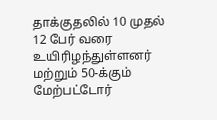தாக்குதலில் 10 முதல் 12 பேர் வரை உயிரிழந்துள்ளனர் மற்றும் 50-க்கும் மேற்பட்டோர்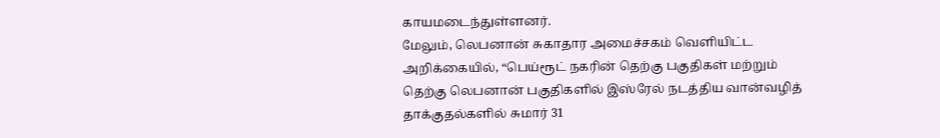காயமடைந்துள்ளனர்.
மேலும், லெபனான் சுகாதார அமைச்சகம் வெளியிட்ட அறிக்கையில், “பெய்ரூட் நகரின் தெற்கு பகுதிகள் மற்றும் தெற்கு லெபனான் பகுதிகளில் இஸ்ரேல் நடத்திய வான்வழித் தாக்குதல்களில் சுமார் 31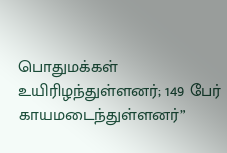பொதுமக்கள் உயிரிழந்துள்ளனர்; 149 பேர் காயமடைந்துள்ளனர்”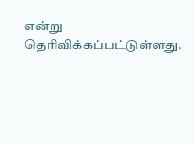என்று தெரிவிக்கப்பட்டுள்ளது.